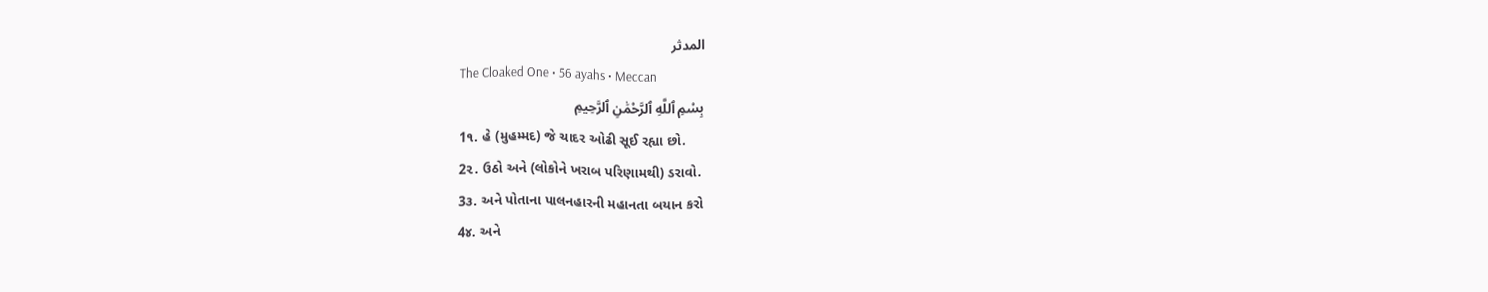المدثر
The Cloaked One • 56 ayahs • Meccan
بِسْمِ ٱللَّهِ ٱلرَّحْمَٰنِ ٱلرَّحِيمِ
1૧. હે (મુહમ્મદ) જે ચાદર ઓઢી સૂઈ રહ્યા છો.
2૨. ઉઠો અને (લોકોને ખરાબ પરિણામથી) ડરાવો.
3૩. અને પોતાના પાલનહારની મહાનતા બયાન કરો
4૪. અને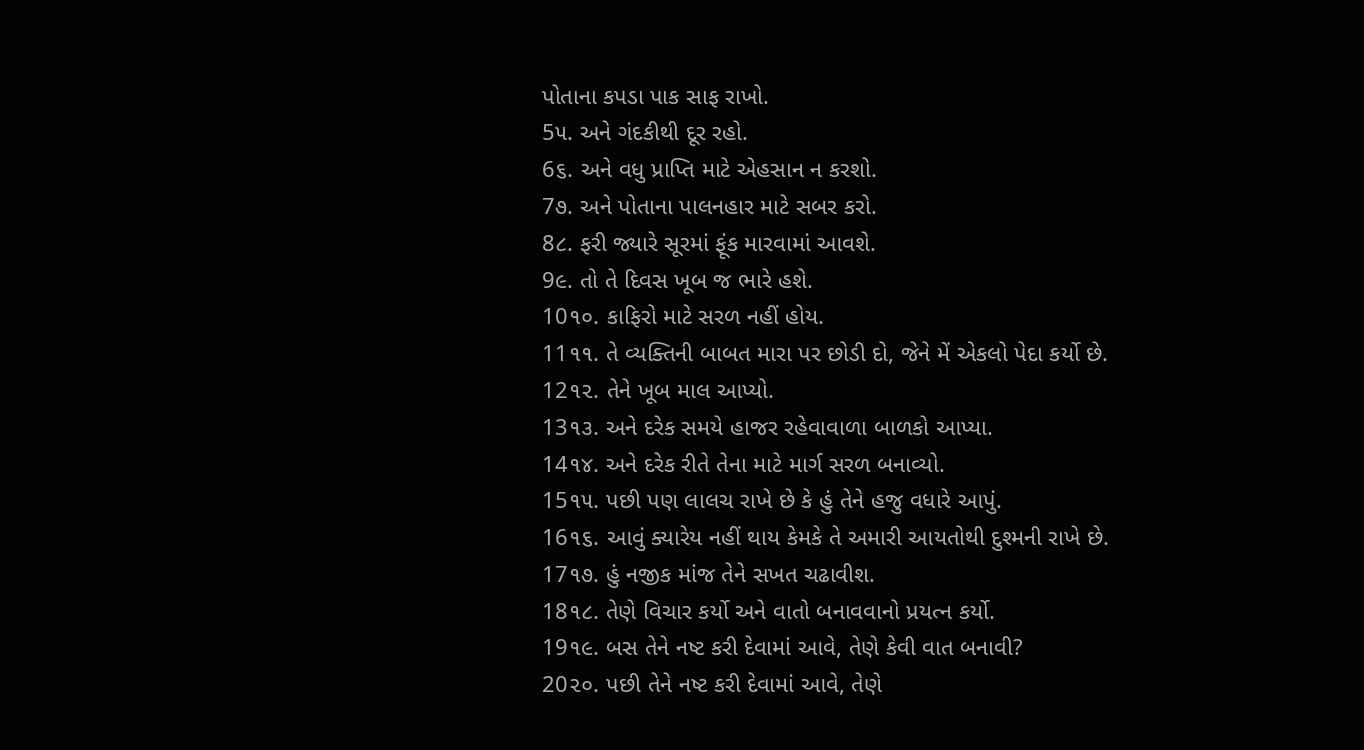પોતાના કપડા પાક સાફ રાખો.
5૫. અને ગંદકીથી દૂર રહો.
6૬. અને વધુ પ્રાપ્તિ માટે એહસાન ન કરશો.
7૭. અને પોતાના પાલનહાર માટે સબર કરો.
8૮. ફરી જ્યારે સૂરમાં ફૂંક મારવામાં આવશે.
9૯. તો તે દિવસ ખૂબ જ ભારે હશે.
10૧૦. કાફિરો માટે સરળ નહીં હોય.
11૧૧. તે વ્યક્તિની બાબત મારા પર છોડી દો, જેને મેં એકલો પેદા કર્યો છે.
12૧૨. તેને ખૂબ માલ આપ્યો.
13૧૩. અને દરેક સમયે હાજર રહેવાવાળા બાળકો આપ્યા.
14૧૪. અને દરેક રીતે તેના માટે માર્ગ સરળ બનાવ્યો.
15૧૫. પછી પણ લાલચ રાખે છે કે હું તેને હજુ વધારે આપું.
16૧૬. આવું ક્યારેય નહીં થાય કેમકે તે અમારી આયતોથી દુશ્મની રાખે છે.
17૧૭. હું નજીક માંજ તેને સખત ચઢાવીશ.
18૧૮. તેણે વિચાર કર્યો અને વાતો બનાવવાનો પ્રયત્ન કર્યો.
19૧૯. બસ તેને નષ્ટ કરી દેવામાં આવે, તેણે કેવી વાત બનાવી?
20૨૦. પછી તેને નષ્ટ કરી દેવામાં આવે, તેણે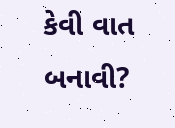કેવી વાત બનાવી?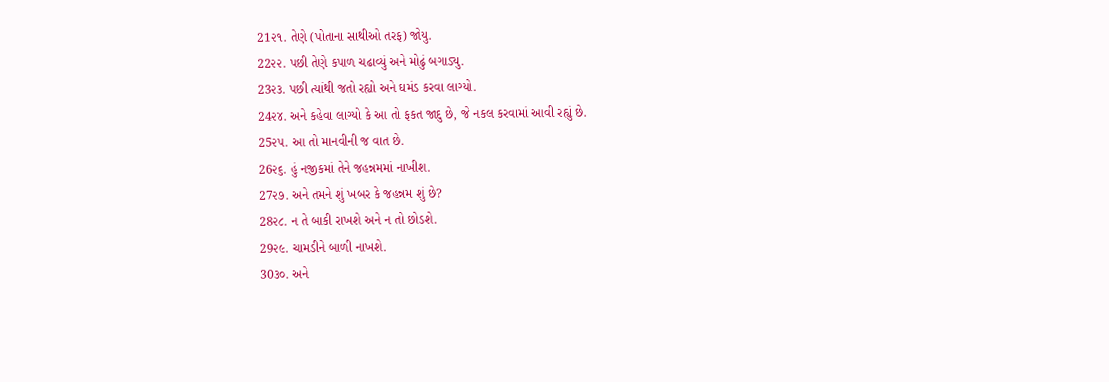21૨૧. તેણે (પોતાના સાથીઓ તરફ) જોયુ.
22૨૨. પછી તેણે કપાળ ચઢાવ્યું અને મોઢું બગાડ્યુ.
23૨૩. પછી ત્યાંથી જતો રહ્યો અને ઘમંડ કરવા લાગ્યો.
24૨૪. અને કહેવા લાગ્યો કે આ તો ફકત જાદુ છે, જે નકલ કરવામાં આવી રહ્યું છે.
25૨૫. આ તો માનવીની જ વાત છે.
26૨૬. હું નજીકમાં તેને જહન્નમમાં નાખીશ.
27૨૭. અને તમને શું ખબર કે જહન્નમ શું છે?
28૨૮. ન તે બાકી રાખશે અને ન તો છોડશે.
29૨૯. ચામડીને બાળી નાખશે.
30૩૦. અને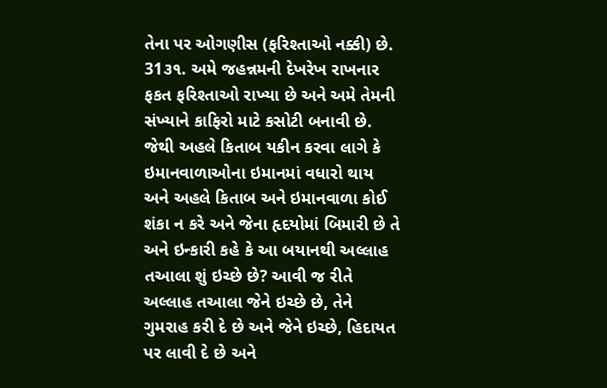તેના પર ઓગણીસ (ફરિશ્તાઓ નક્કી) છે.
31૩૧. અમે જહન્નમની દેખરેખ રાખનાર ફકત ફરિશ્તાઓ રાખ્યા છે અને અમે તેમની સંખ્યાને કાફિરો માટે કસોટી બનાવી છે. જેથી અહલે કિતાબ યકીન કરવા લાગે કે ઇમાનવાળાઓના ઇમાનમાં વધારો થાય અને અહલે કિતાબ અને ઇમાનવાળા કોઈ શંકા ન કરે અને જેના હૃદયોમાં બિમારી છે તે અને ઇન્કારી કહે કે આ બયાનથી અલ્લાહ તઆલા શું ઇચ્છે છે? આવી જ રીતે અલ્લાહ તઆલા જેને ઇચ્છે છે, તેને ગુમરાહ કરી દે છે અને જેને ઇચ્છે, હિદાયત પર લાવી દે છે અને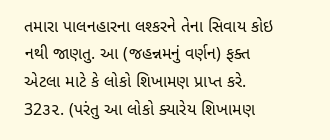તમારા પાલનહારના લશ્કરને તેના સિવાય કોઇ નથી જાણતુ. આ (જહન્નમનું વર્ણન) ફક્ત એટલા માટે કે લોકો શિખામણ પ્રાપ્ત કરે.
32૩૨. (પરંતુ આ લોકો ક્યારેય શિખામણ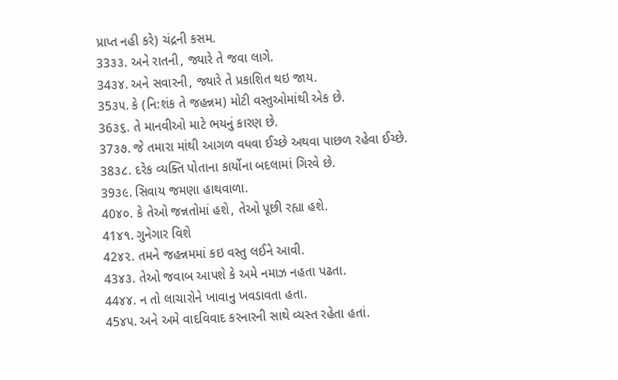પ્રાપ્ત નહી કરે) ચંદ્રની કસમ.
33૩૩. અને રાતની, જ્યારે તે જવા લાગે.
34૩૪. અને સવારની, જ્યારે તે પ્રકાશિત થઇ જાય.
35૩૫. કે (નિ:શંક તે જહન્નમ) મોટી વસ્તુઓમાંથી એક છે.
36૩૬. તે માનવીઓ માટે ભયનું કારણ છે.
37૩૭. જે તમારા માંથી આગળ વધવા ઈચ્છે અથવા પાછળ રહેવા ઈચ્છે.
38૩૮. દરેક વ્યક્તિ પોતાના કાર્યોના બદલામાં ગિરવે છે.
39૩૯. સિવાય જમણા હાથવાળા.
40૪૦. કે તેઓ જન્નતોમાં હશે, તેઓ પૂછી રહ્યા હશે.
41૪૧. ગુનેગાર વિશે
42૪૨. તમને જહન્નમમાં કઇ વસ્તુ લઈને આવી.
43૪૩. તેઓ જવાબ આપશે કે અમે નમાઝ નહતા પઢતા.
44૪૪. ન તો લાચારોને ખાવાનુ ખવડાવતા હતા.
45૪૫. અને અમે વાદવિવાદ કરનારની સાથે વ્યસ્ત રહેતા હતાં.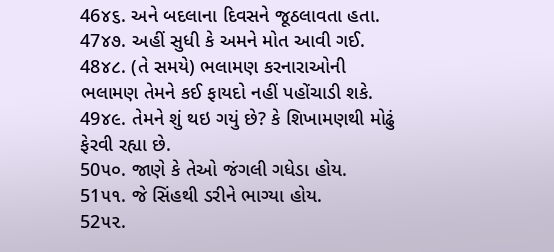46૪૬. અને બદલાના દિવસને જૂઠલાવતા હતા.
47૪૭. અહીં સુધી કે અમને મોત આવી ગઈ.
48૪૮. (તે સમયે) ભલામણ કરનારાઓની ભલામણ તેમને કઈ ફાયદો નહીં પહોંચાડી શકે.
49૪૯. તેમને શું થઇ ગયું છે? કે શિખામણથી મોઢું ફેરવી રહ્યા છે.
50૫૦. જાણે કે તેઓ જંગલી ગધેડા હોય.
51૫૧. જે સિંહથી ડરીને ભાગ્યા હોય.
52૫૨.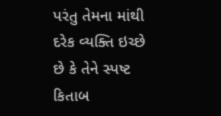પરંતુ તેમના માંથી દરેક વ્યક્તિ ઇચ્છે છે કે તેને સ્પષ્ટ કિતાબ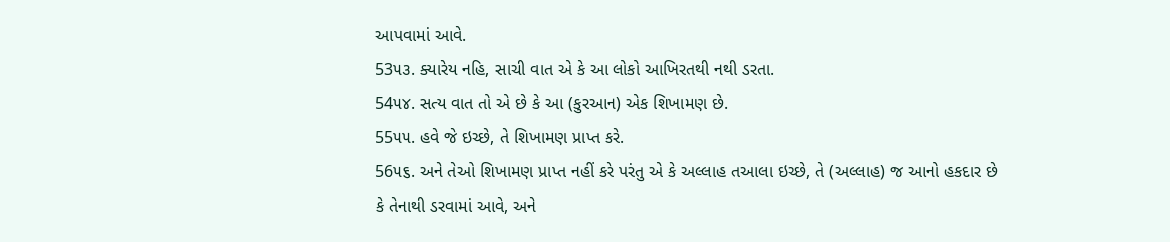આપવામાં આવે.
53૫૩. ક્યારેય નહિ, સાચી વાત એ કે આ લોકો આખિરતથી નથી ડરતા.
54૫૪. સત્ય વાત તો એ છે કે આ (કુરઆન) એક શિખામણ છે.
55૫૫. હવે જે ઇચ્છે, તે શિખામણ પ્રાપ્ત કરે.
56૫૬. અને તેઓ શિખામણ પ્રાપ્ત નહીં કરે પરંતુ એ કે અલ્લાહ તઆલા ઇચ્છે, તે (અલ્લાહ) જ આનો હકદાર છે કે તેનાથી ડરવામાં આવે, અને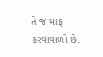તે જ માફ કરવાવાળો છે.